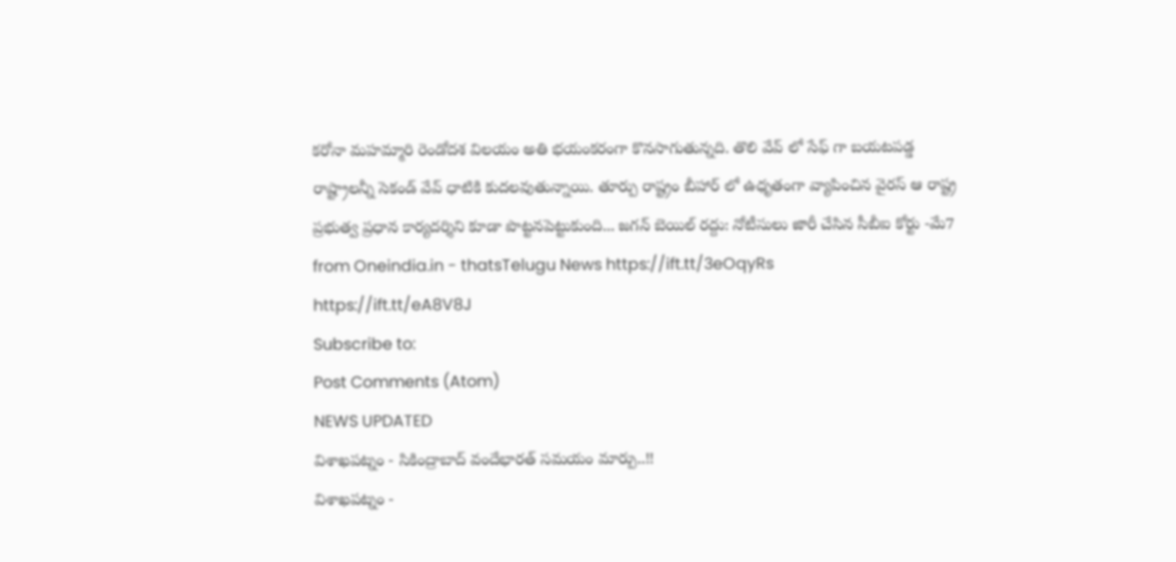కరోనా మహమ్మారి రెండోదశ విలయం అతి భయంకరంగా కొనసాగుతున్నది. తొలి వేవ్ లో సేఫ్ గా బయటపడ్డ రాష్ట్రాలన్నీ సెకండ్ వేవ్ ధాటికి కుదలవుతున్నాయి. తూర్పు రాష్ట్రం బీహార్ లో ఉధృతంగా వ్యాపించిన వైరస్ ఆ రాష్ట్ర ప్రభుత్వ ప్రధాన కార్యదర్శిని కూడా పొట్టనపెట్టుకుంది... జగన్ బెయిల్ రద్దు: నోటీసులు జారీ చేసిన సీబీఐ కోర్టు -మే7
from Oneindia.in - thatsTelugu News https://ift.tt/3eOqyRs
https://ift.tt/eA8V8J
Subscribe to:
Post Comments (Atom)
NEWS UPDATED
విశాఖపట్నం - సికింద్రాబాద్ వందేభారత్ సమయం మార్పు..!!
విశాఖపట్నం -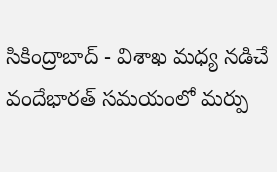సికింద్రాబాద్ - విశాఖ మధ్య నడిచే వందేభారత్ సమయంలో మర్పు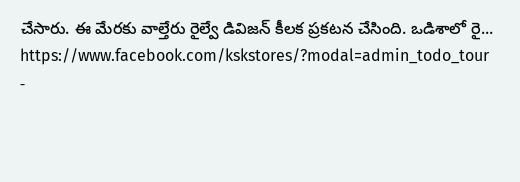చేసారు. ఈ మేరకు వాల్తేరు రైల్వే డివిజన్ కీలక ప్రకటన చేసింది. ఒడిశాలో రై...
https://www.facebook.com/kskstores/?modal=admin_todo_tour
-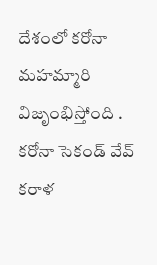దేశంలో కరోనా మహమ్మారి విజృంభిస్తోంది . కరోనా సెకండ్ వేవ్ కరాళ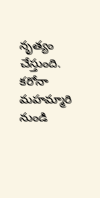నృత్యం చేస్తుంది. కరోనా మహమ్మారి నుండి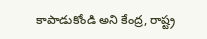కాపాడుకోండి అని కేంద్ర, రాష్ట్ర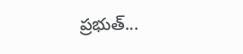ప్రభుత్...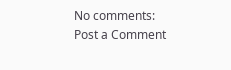No comments:
Post a Comment